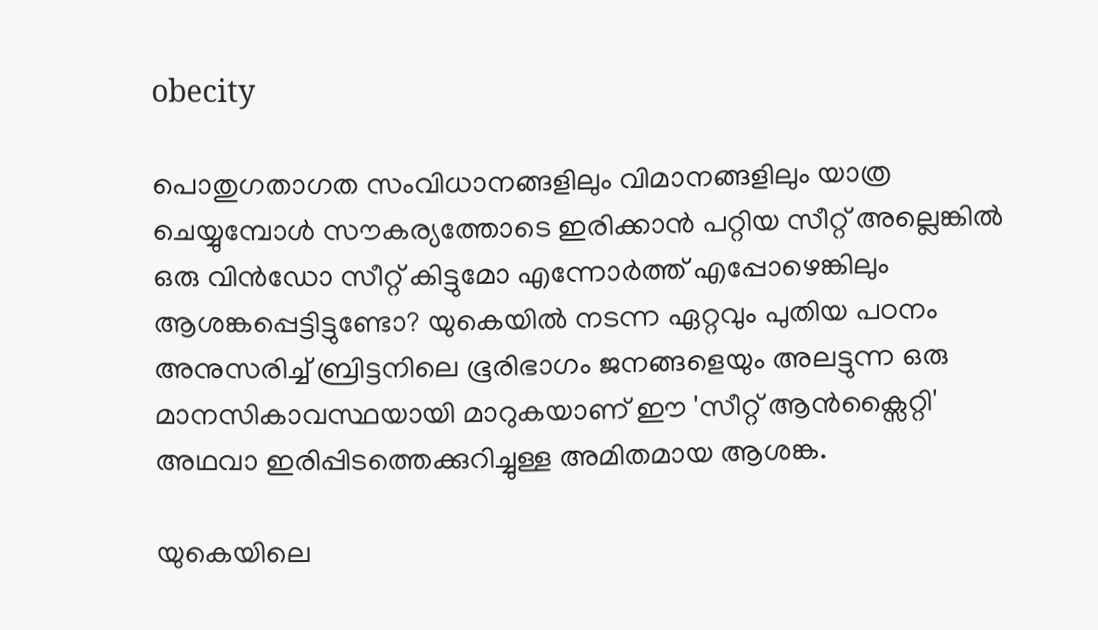obecity

പൊതുഗതാഗത സംവിധാനങ്ങളിലും വിമാനങ്ങളിലും യാത്ര ചെയ്യുമ്പോൾ സൗകര്യത്തോടെ ഇരിക്കാൻ പറ്റിയ സീറ്റ് അല്ലെങ്കിൽ ഒരു വിൻഡോ സീറ്റ് കിട്ടുമോ എന്നോർത്ത് എപ്പോഴെങ്കിലും ആശങ്കപ്പെട്ടിട്ടുണ്ടോ? യുകെയിൽ നടന്ന ഏറ്റവും പുതിയ പഠനം അനുസരിച്ച് ബ്രിട്ടനിലെ ഭൂരിഭാഗം ജനങ്ങളെയും അലട്ടുന്ന ഒരു മാനസികാവസ്ഥയായി മാറുകയാണ് ഈ 'സീറ്റ് ആൻക്സൈറ്റി' അഥവാ ഇരിപ്പിടത്തെക്കുറിച്ചുള്ള അമിതമായ ആശങ്ക.

യുകെയിലെ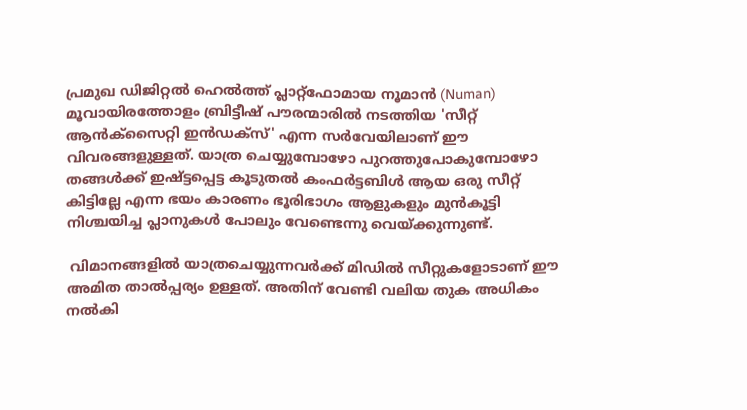പ്രമുഖ ഡിജിറ്റൽ ഹെൽത്ത് പ്ലാറ്റ്‌ഫോമായ നൂമാൻ (Numan) മൂവായിരത്തോളം ബ്രിട്ടീഷ് പൗരന്മാരിൽ നടത്തിയ 'സീറ്റ് ആൻക്സൈറ്റി ഇൻഡക്സ്' എന്ന സർവേയിലാണ് ഈ വിവരങ്ങളുള്ളത്. യാത്ര ചെയ്യുമ്പോഴോ പുറത്തുപോകുമ്പോഴോ തങ്ങൾക്ക് ഇഷ്ട്ടപ്പെട്ട കൂടുതൽ കംഫർട്ടബിൾ ആയ ഒരു സീറ്റ് കിട്ടില്ലേ എന്ന ഭയം കാരണം ഭൂരിഭാഗം ആളുകളും മുൻകൂട്ടി നിശ്ചയിച്ച പ്ലാനുകൾ പോലും വേണ്ടെന്നു വെയ്ക്കുന്നുണ്ട്.

 വിമാനങ്ങളിൽ യാത്രചെയ്യുന്നവർക്ക് മിഡിൽ സീറ്റുകളോടാണ് ഈ അമിത താൽപ്പര്യം ഉള്ളത്. അതിന് വേണ്ടി വലിയ തുക അധികം നൽകി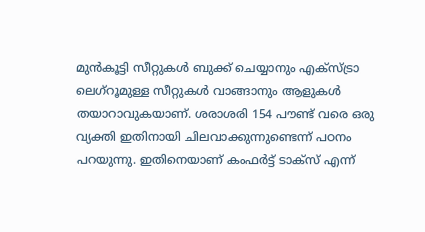മുൻകൂട്ടി സീറ്റുകൾ ബുക്ക് ചെയ്യാനും എക്സ്ട്രാ ലെഗ്‌റൂമുള്ള സീറ്റുകൾ വാങ്ങാനും ആളുകൾ തയാറാവുകയാണ്. ശരാശരി 154 പൗണ്ട് വരെ ഒരു വ്യക്തി ഇതിനായി ചിലവാക്കുന്നുണ്ടെന്ന് പഠനം പറയുന്നു. ഇതിനെയാണ് കംഫർട്ട് ടാക്സ് എന്ന്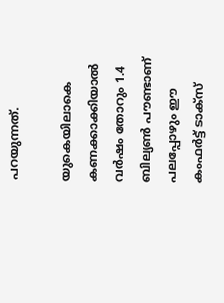പറയുന്നത്.

യുകെയിലാകെ കണക്കാക്കിയാൽ വർഷം തോറും 1.4 ബില്യൺ പൗണ്ടാണ് പലപ്പോഴും ഈ കംഫർട്ട് ടാക്സ്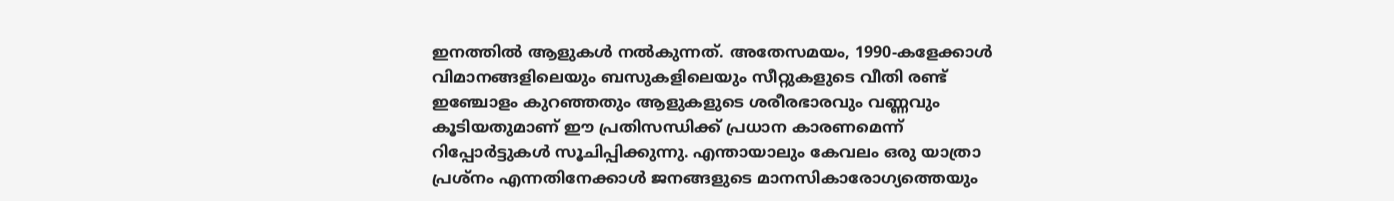ഇനത്തിൽ ആളുകൾ നൽകുന്നത്. അതേസമയം, 1990-കളേക്കാൾ വിമാനങ്ങളിലെയും ബസുകളിലെയും സീറ്റുകളുടെ വീതി രണ്ട് ഇഞ്ചോളം കുറഞ്ഞതും ആളുകളുടെ ശരീരഭാരവും വണ്ണവും കൂടിയതുമാണ് ഈ പ്രതിസന്ധിക്ക് പ്രധാന കാരണമെന്ന് റിപ്പോർട്ടുകൾ സൂചിപ്പിക്കുന്നു. എന്തായാലും കേവലം ഒരു യാത്രാ പ്രശ്നം എന്നതിനേക്കാൾ ജനങ്ങളുടെ മാനസികാരോഗ്യത്തെയും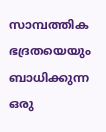സാമ്പത്തിക ഭദ്രതയെയും ബാധിക്കുന്ന ഒരു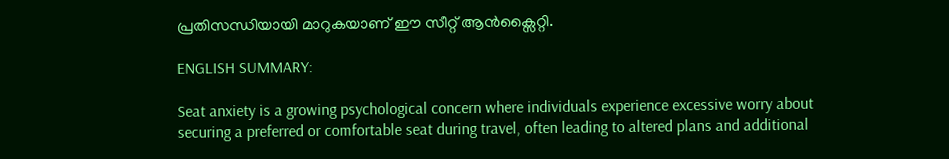പ്രതിസന്ധിയായി മാറുകയാണ് ഈ സീറ്റ് ആൻക്സൈറ്റി.

ENGLISH SUMMARY:

Seat anxiety is a growing psychological concern where individuals experience excessive worry about securing a preferred or comfortable seat during travel, often leading to altered plans and additional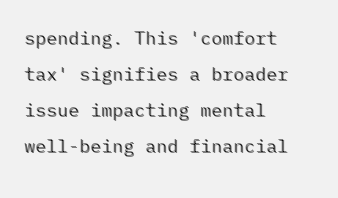spending. This 'comfort tax' signifies a broader issue impacting mental well-being and financial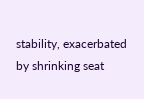stability, exacerbated by shrinking seat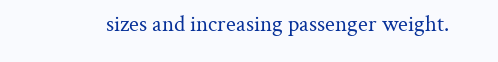sizes and increasing passenger weight.